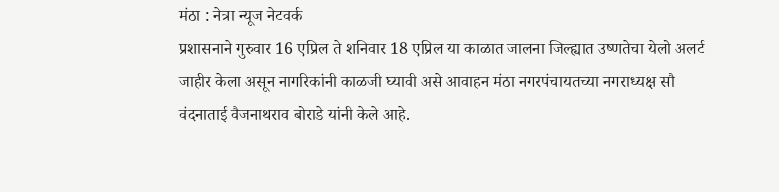मंठा : नेत्रा न्यूज नेटवर्क
प्रशासनाने गुरुवार 16 एप्रिल ते शनिवार 18 एप्रिल या काळात जालना जिल्ह्यात उष्णतेचा येलो अलर्ट जाहीर केला असून नागरिकांनी काळजी घ्यावी असे आवाहन मंठा नगरपंचायतच्या नगराध्यक्ष सौ वंदनाताई वैजनाथराव बोराडे यांनी केले आहे.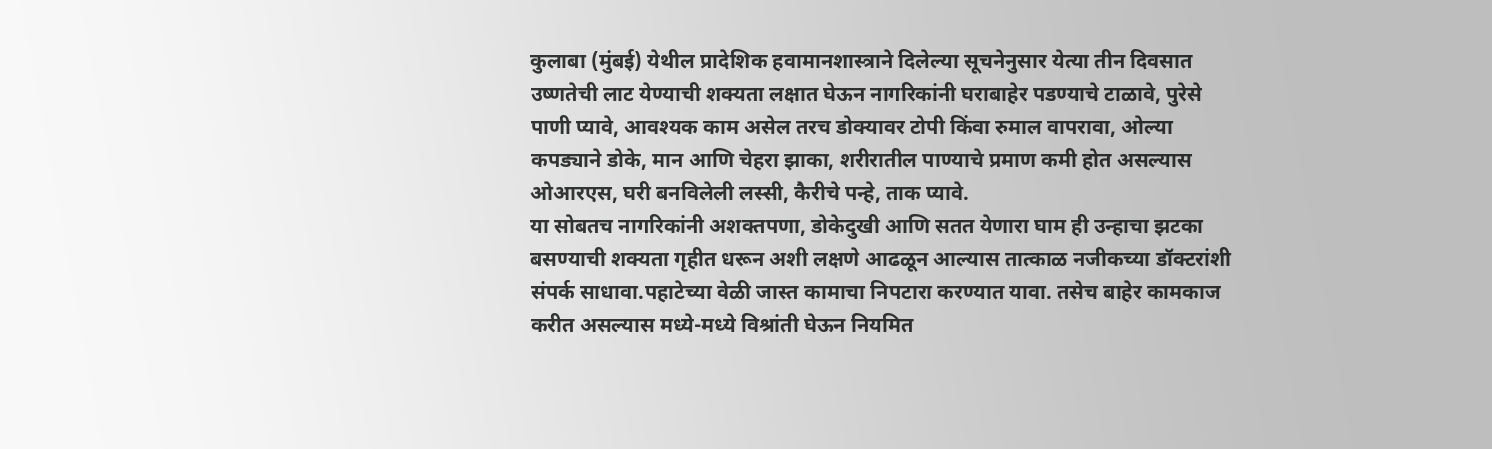कुलाबा (मुंबई) येथील प्रादेशिक हवामानशास्त्राने दिलेल्या सूचनेनुसार येत्या तीन दिवसात उष्णतेची लाट येण्याची शक्यता लक्षात घेऊन नागरिकांनी घराबाहेर पडण्याचे टाळावे, पुरेसे पाणी प्यावे, आवश्यक काम असेल तरच डोक्यावर टोपी किंवा रुमाल वापरावा, ओल्या कपड्याने डोके, मान आणि चेहरा झाका, शरीरातील पाण्याचे प्रमाण कमी होत असल्यास ओआरएस, घरी बनविलेली लस्सी, कैरीचे पन्हे, ताक प्यावे.
या सोबतच नागरिकांनी अशक्तपणा, डोकेदुखी आणि सतत येणारा घाम ही उन्हाचा झटका बसण्याची शक्यता गृहीत धरून अशी लक्षणे आढळून आल्यास तात्काळ नजीकच्या डॉक्टरांशी संपर्क साधावा.पहाटेच्या वेळी जास्त कामाचा निपटारा करण्यात यावा. तसेच बाहेर कामकाज करीत असल्यास मध्ये-मध्ये विश्रांती घेऊन नियमित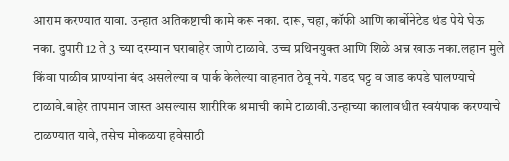आराम करण्यात यावा. उन्हात अतिकष्टाची कामे करू नका. दारू, चहा, कॉफी आणि कार्बोनेटेड थंड पेये घेऊ नका. दुपारी 12 ते 3 च्या दरम्यान घराबाहेर जाणे टाळावे. उच्च प्रथिनयुक्त आणि शिळे अन्न खाऊ नका.लहान मुले किंवा पाळीव प्राण्यांना बंद असलेल्या व पार्क केलेल्या वाहनात ठेवू नये. गडद घट्ट व जाड कपडे घालण्याचे टाळावे.बाहेर तापमान जास्त असल्यास शारीरिक श्रमाची कामे टाळावी.उन्हाच्या कालावधीत स्वयंपाक करण्याचे टाळण्यात यावे, तसेच मोकळया हवेसाठी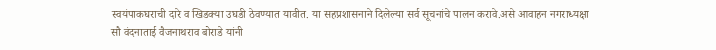स्वयंपाकघराची दारे व खिडक्या उघडी ठेवण्यात यावीत. या सहप्रशासनाने दिलेल्या सर्व सूचनांचे पालन करावे.असे आवाहन नगराध्यक्षा सौ वंदनाताई वैजनाथराव बोराडे यांनी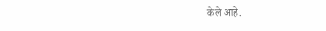केले आहे.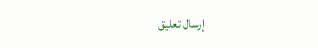إرسال تعليق